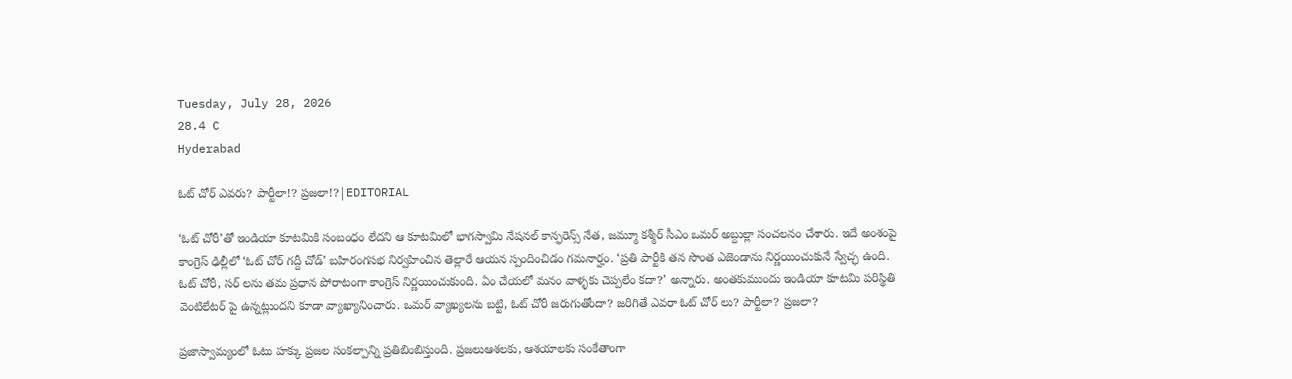Tuesday, July 28, 2026
28.4 C
Hyderabad

ఓట్ చోర్ ఎవరు? పార్టీలా!? ప్రజలా!?|EDITORIAL

‘ఓట్ చోరీ’తో ఇండియా కూటమికి సంబంధం లేదని ఆ కూటమిలో భాగస్వామి నేషనల్ కాన్ఫరెన్స్ నేత, జమ్మూ కశ్మీర్ సీఎం ఒమర్ అబ్దుల్లా సంచలనం చేశారు. ఇదే అంశంపై కాంగ్రెస్ ఢిల్లీలో ‘ఓట్ చోర్ గద్దీ చోడ్’ బహిరంగసభ నిర్వహించిన తెల్లారే ఆయన స్పందించిడం గమనార్హం. ‘ప్రతి పార్టీకి తన సొంత ఎజెండాను నిర్ణయించుకునే స్వేచ్ఛ ఉంది. ఓట్ చోరీ, సర్ లను తమ ప్రధాన పోరాటంగా కాంగ్రెస్ నిర్ణయించుకుంది. ఏం చేయలో మనం వాళ్ళకు చెప్పలేం కదా?’ అన్నారు. అంతకుముందు ఇండియా కూటమి పరిస్థితి వెంటిలేటర్ పై ఉన్నట్లుందని కూడా వ్యాఖ్యానించారు. ఒమర్ వ్యాఖ్యలను బట్టి, ఓట్ చోరీ జరుగుతోందా? జరిగితే ఎవరా ఓట్ చోర్ లు? పార్టీలా? ప్రజలా?

ప్రజాస్వామ్యంలో ఓటు హక్కు ప్రజల సంకల్పాన్ని ప్రతిబింబిస్తుంది. ప్రజలుఆశలకు, ఆశయాలకు సంకేతాంగా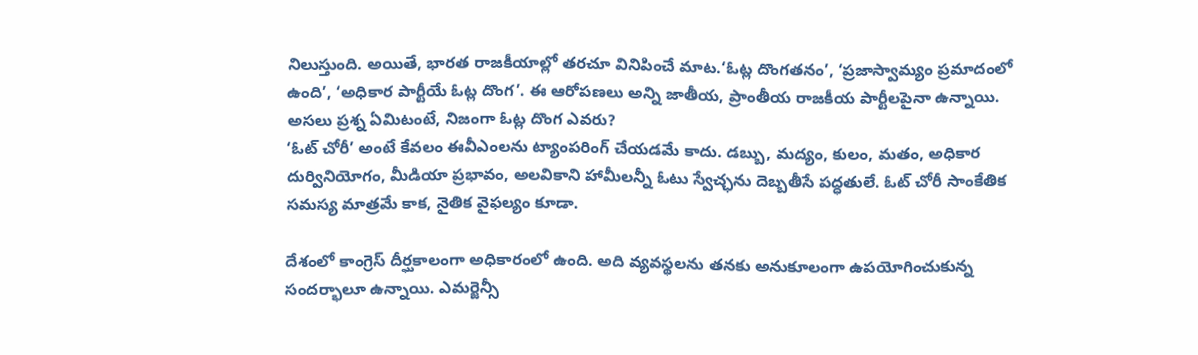నిలుస్తుంది. అయితే, భారత రాజకీయాల్లో తరచూ వినిపించే మాట.‘ఓట్ల దొంగతనం’, ‘ప్రజాస్వామ్యం ప్రమాదంలో ఉంది’, ‘అధికార పార్టీయే ఓట్ల దొంగ’. ఈ ఆరోపణలు అన్ని జాతీయ, ప్రాంతీయ రాజకీయ పార్టీలపైనా ఉన్నాయి. అసలు ప్రశ్న ఏమిటంటే, నిజంగా ఓట్ల దొంగ ఎవరు?
‘ఓట్ చోరీ’ అంటే కేవలం ఈవీఎంలను ట్యాంపరింగ్ చేయడమే కాదు. డబ్బు, మద్యం, కులం, మతం, అధికార దుర్వినియోగం, మీడియా ప్రభావం, అలవికాని హామీలన్నీ ఓటు స్వేచ్ఛను దెబ్బతీసే పద్ధతులే. ఓట్ చోరీ సాంకేతిక సమస్య మాత్రమే కాక, నైతిక వైఫల్యం కూడా.

దేశంలో కాంగ్రెస్ దీర్ఘకాలంగా అధికారంలో ఉంది. అది వ్యవస్థలను తనకు అనుకూలంగా ఉపయోగించుకున్న సందర్భాలూ ఉన్నాయి. ఎమర్జెన్సీ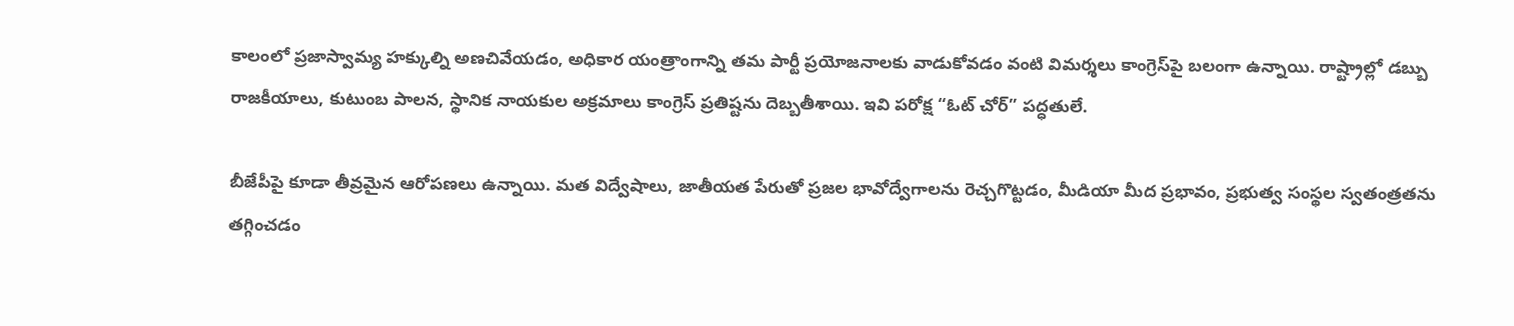కాలంలో ప్రజాస్వామ్య హక్కుల్ని అణచివేయడం, అధికార యంత్రాంగాన్ని తమ పార్టీ ప్రయోజనాలకు వాడుకోవడం వంటి విమర్శలు కాంగ్రెస్‌పై బలంగా ఉన్నాయి. రాష్ట్రాల్లో డబ్బు రాజకీయాలు, కుటుంబ పాలన, స్థానిక నాయకుల అక్రమాలు కాంగ్రెస్ ప్రతిష్టను దెబ్బతీశాయి. ఇవి పరోక్ష “ఓట్ చోర్” పద్ధతులే.

బీజేపీపై కూడా తీవ్రమైన ఆరోపణలు ఉన్నాయి. మత విద్వేషాలు, జాతీయత పేరుతో ప్రజల భావోద్వేగాలను రెచ్చగొట్టడం, మీడియా మీద ప్రభావం, ప్రభుత్వ సంస్థల స్వతంత్రతను తగ్గించడం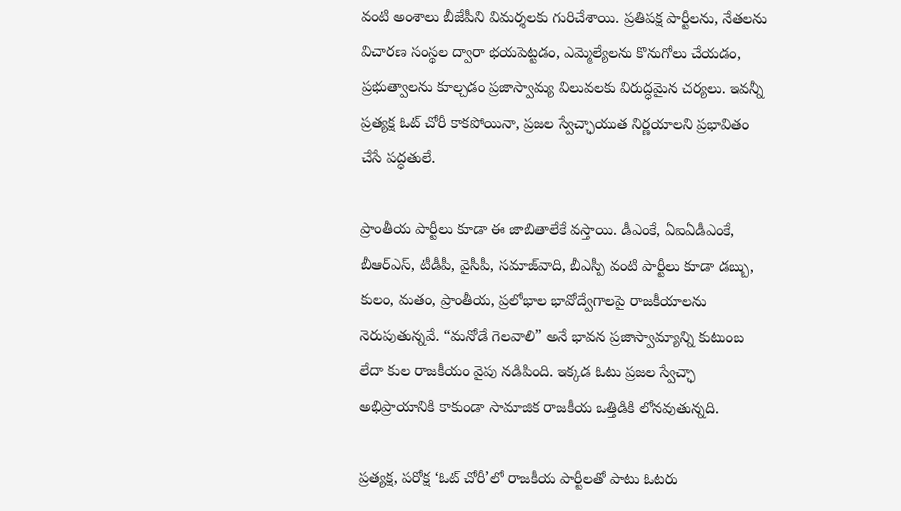వంటి అంశాలు బీజేపీని విమర్శలకు గురిచేశాయి. ప్రతిపక్ష పార్టీలను, నేతలను విచారణ సంస్థల ద్వారా భయపెట్టడం, ఎమ్మెల్యేలను కొనుగోలు చేయడం, ప్రభుత్వాలను కూల్చడం ప్రజాస్వామ్య విలువలకు విరుద్ధమైన చర్యలు. ఇవన్నీ ప్రత్యక్ష ఓట్ చోరీ కాకపోయినా, ప్రజల స్వేచ్ఛాయుత నిర్ణయాలని ప్రభావితం చేసే పద్ధతులే.

ప్రాంతీయ పార్టీలు కూడా ఈ జాబితాలేకే వస్తాయి. డీఎంకే, ఏఐఏడీఎంకే, బీఆర్ఎస్, టీడీపీ, వైసీపీ, సమాజ్‌వాది, బీఎస్పీ వంటి పార్టీలు కూడా డబ్బు, కులం, మతం, ప్రాంతీయ, ప్రలోభాల భావోద్వేగాలపై రాజకీయాలను నెరుపుతున్నవే. “మనోడే గెలవాలి” అనే భావన ప్రజాస్వామ్యాన్ని కుటుంబ లేదా కుల రాజకీయం వైపు నడిపింది. ఇక్కడ ఓటు ప్రజల స్వేచ్ఛా అభిప్రాయానికి కాకుండా సామాజిక రాజకీయ ఒత్తిడికి లోనవుతున్నది.

ప్రత్యక్ష, పరోక్ష ‘ఓట్ చోరీ’లో రాజకీయ పార్టీలతో పాటు ఓటరు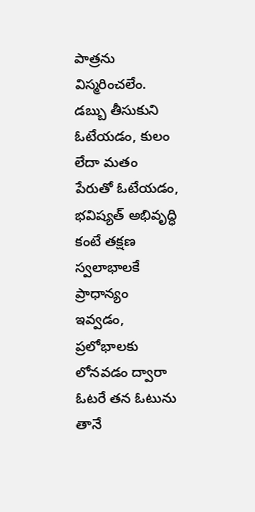పాత్రను విస్మరించలేం. డబ్బు తీసుకుని ఓటేయడం, కులం లేదా మతం పేరుతో ఓటేయడం, భవిష్యత్ అభివృద్ధి కంటే తక్షణ స్వలాభాలకే ప్రాధాన్యం ఇవ్వడం, ప్రలోభాలకు లోనవడం ద్వారా ఓటరే తన ఓటును తానే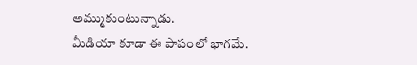అమ్ముకుంటున్నాడు.
మీడియా కూడా ఈ పాపంలో భాగమే.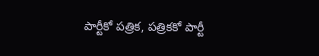పార్టీకో పత్రిక, పత్రికకో పార్టీ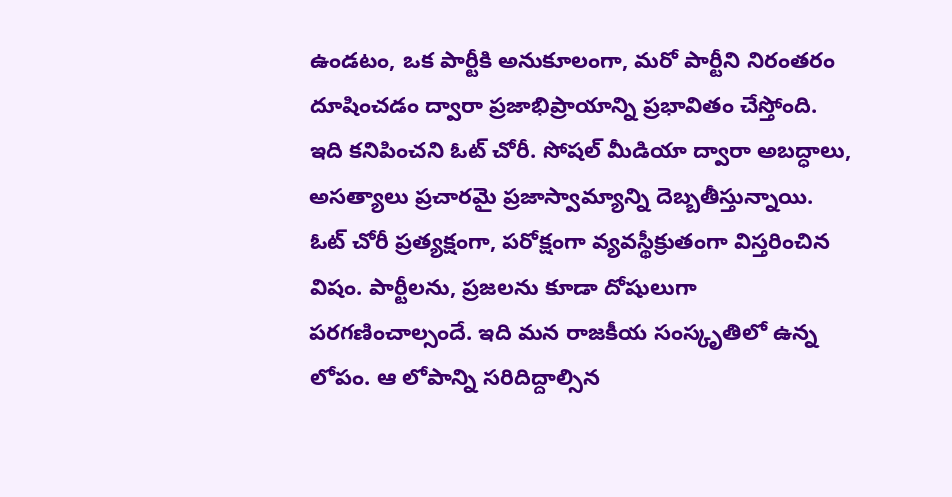ఉండటం, ఒక పార్టీకి అనుకూలంగా, మరో పార్టీని నిరంతరం దూషించడం ద్వారా ప్రజాభిప్రాయాన్ని ప్రభావితం చేస్తోంది. ఇది కనిపించని ఓట్ చోరీ. సోషల్ మీడియా ద్వారా అబద్ధాలు, అసత్యాలు ప్రచారమై ప్రజాస్వామ్యాన్ని దెబ్బతీస్తున్నాయి.
ఓట్ చోరీ ప్రత్యక్షంగా, పరోక్షంగా వ్యవస్థీక్రుతంగా విస్తరించిన విషం. పార్టీలను, ప్రజలను కూడా దోషులుగా పరగణించాల్సందే. ఇది మన రాజకీయ సంస్కృతిలో ఉన్న లోపం. ఆ లోపాన్ని సరిదిద్దాల్సిన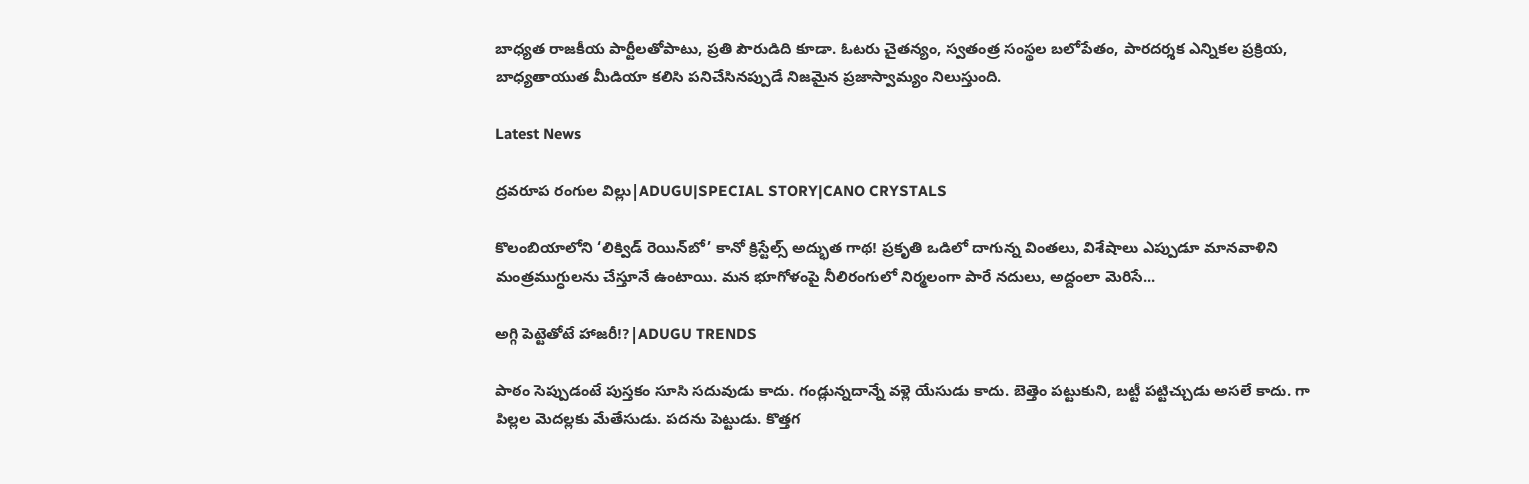బాధ్యత రాజకీయ పార్టీలతోపాటు, ప్రతి పౌరుడిది కూడా. ఓటరు చైతన్యం, స్వతంత్ర సంస్థల బలోపేతం, పారదర్శక ఎన్నికల ప్రక్రియ, బాధ్యతాయుత మీడియా కలిసి పనిచేసినప్పుడే నిజమైన ప్రజాస్వామ్యం నిలుస్తుంది.

Latest News

ద్రవరూప రంగుల విల్లు|ADUGU|SPECIAL STORY|CANO CRYSTALS

కొలంబియాలోని ‘లిక్విడ్ రెయిన్‌బో’ కానో క్రిస్టేల్స్ అద్భుత గాథ! ప్రకృతి ఒడిలో దాగున్న వింతలు, విశేషాలు ఎప్పుడూ మానవాళిని మంత్రముగ్ధులను చేస్తూనే ఉంటాయి. మన భూగోళంపై నీలిరంగులో నిర్మలంగా పారే నదులు, అద్దంలా మెరిసే...

అగ్గి పెట్టెతోటే హాజరీ!?|ADUGU TRENDS

పాఠం సెప్పుడంటే పుస్తకం సూసి సదువుడు కాదు. గండ్లున్నదాన్నే వళ్లె యేసుడు కాదు. బెత్తెం పట్టుకుని, బట్టీ పట్టిచ్చుడు అసలే కాదు. గా పిల్లల మెదల్లకు మేతేసుడు. పదను పెట్టుడు. కొత్తగ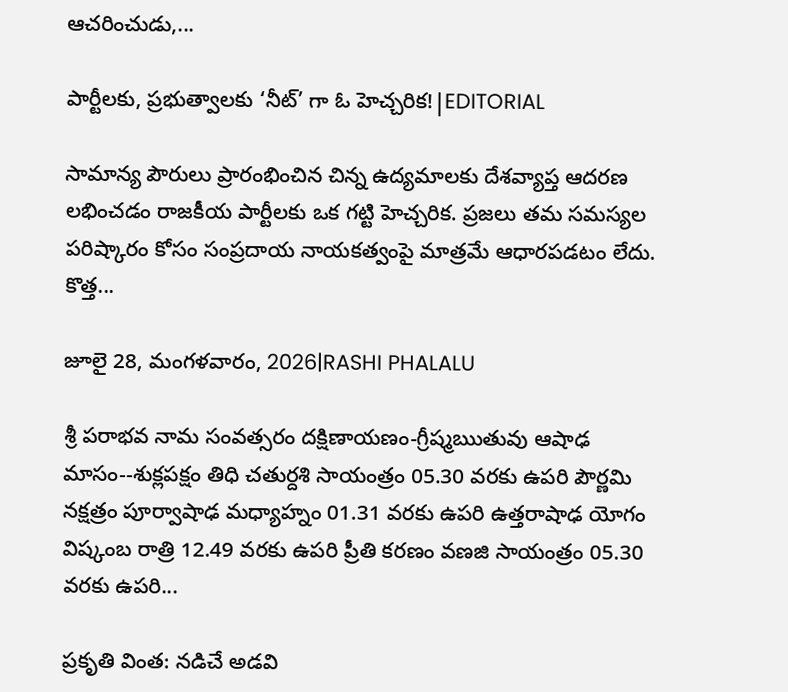ఆచరించుడు,...

పార్టీలకు, ప్రభుత్వాలకు ‘నీట్’ గా ఓ హెచ్చరిక!|EDITORIAL

సామాన్య పౌరులు ప్రారంభించిన చిన్న ఉద్యమాలకు దేశవ్యాప్త ఆదరణ లభించడం రాజకీయ పార్టీలకు ఒక గట్టి హెచ్చరిక. ప్రజలు తమ సమస్యల పరిష్కారం కోసం సంప్రదాయ నాయకత్వంపై మాత్రమే ఆధారపడటం లేదు. కొత్త...

జూలై 28, మంగళవారం, 2026|RASHI PHALALU

శ్రీ పరాభవ నామ సంవత్సరం దక్షిణాయణం-గ్రీష్మఋతువు ఆషాఢ మాసం--శుక్లపక్షం తిధి చతుర్దశి సాయంత్రం 05.30 వరకు ఉపరి పౌర్ణమి నక్షత్రం పూర్వాషాఢ మధ్యాహ్నం 01.31 వరకు ఉపరి ఉత్తరాషాఢ యోగం విష్కంబ రాత్రి 12.49 వరకు ఉపరి ప్రీతి కరణం వణజి సాయంత్రం 05.30 వరకు ఉపరి...

ప్రకృతి వింత: నడిచే అడవి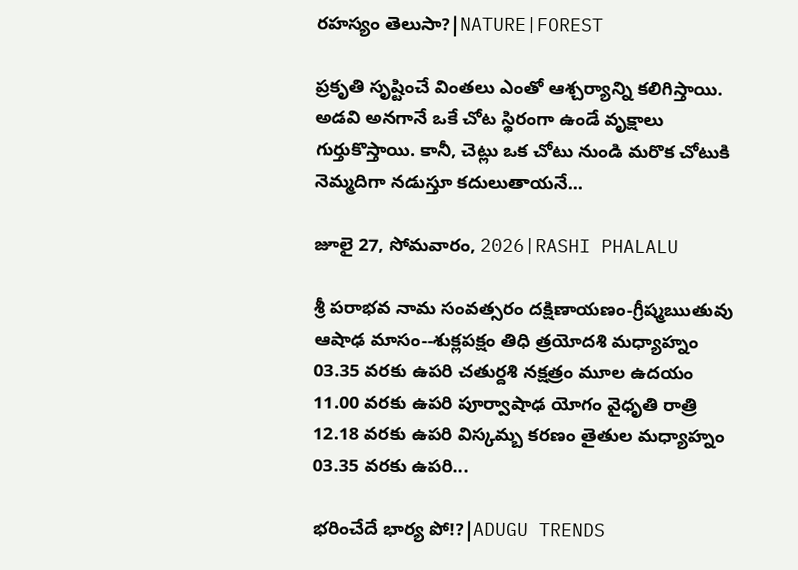రహస్యం తెలుసా?|NATURE|FOREST

ప్రకృతి సృష్టించే వింతలు ఎంతో ఆశ్చర్యాన్ని కలిగిస్తాయి. అడవి అనగానే ఒకే చోట స్థిరంగా ఉండే వృక్షాలు గుర్తుకొస్తాయి. కానీ, చెట్లు ఒక చోటు నుండి మరొక చోటుకి నెమ్మదిగా నడుస్తూ కదులుతాయనే...

జూలై 27, సోమవారం, 2026|RASHI PHALALU

శ్రీ పరాభవ నామ సంవత్సరం దక్షిణాయణం-గ్రీష్మఋతువు ఆషాఢ మాసం--శుక్లపక్షం తిధి త్రయోదశి మధ్యాహ్నం 03.35 వరకు ఉపరి చతుర్దశి నక్షత్రం మూల ఉదయం 11.00 వరకు ఉపరి పూర్వాషాఢ యోగం వైధృతి రాత్రి 12.18 వరకు ఉపరి విస్కమ్బ కరణం తైతుల మధ్యాహ్నం 03.35 వరకు ఉపరి...

భరించేదే భార్య పో!?|ADUGU TRENDS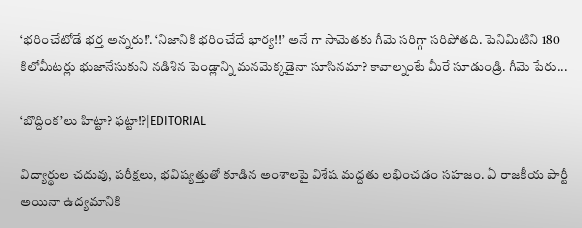‘భరించేటోడే భర్త అన్నరు!’. ‘నిజానికి భరించేదే భార్య!!’ అనే గా సామెతకు గీమె సరిగ్గా సరిపోతది. పెనిమిటిని 180 కిలోమీటర్లు భుజానేసుకుని నడిశిన పెండ్లాన్ని మనమెక్కడైనా సూసినమా? కావాల్నంటే మీరే సూడుండ్రి. గీమె పేరు...

‘బొద్దింక’లు హిట్టా? ఫట్టా!?|EDITORIAL

విద్యార్థుల చదువు, పరీక్షలు, భవిష్యత్తుతో కూడిన అంశాలపై విశేష మద్దతు లభించడం సహజం. ఏ రాజకీయ పార్టీ అయినా ఉద్యమానికి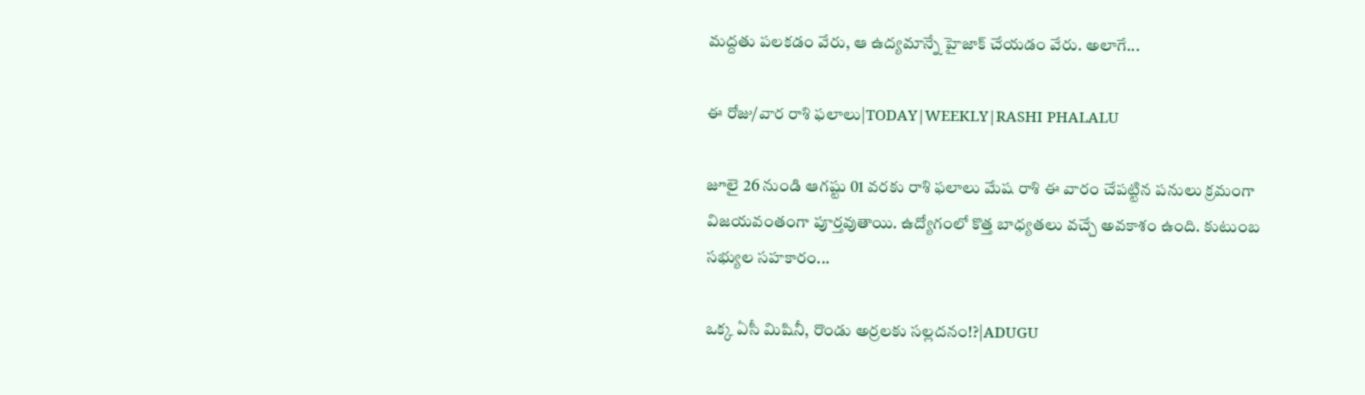మద్దతు పలకడం వేరు, ఆ ఉద్యమాన్నే హైజాక్ చేయడం వేరు. అలాగే...

ఈ రోజు/వార రాశి ఫలాలు|TODAY|WEEKLY|RASHI PHALALU

జూలై 26 నుండి ఆగష్టు 01 వరకు రాశి ఫలాలు మేష రాశి ఈ వారం చేపట్టిన పనులు క్రమంగా విజయవంతంగా పూర్తవుతాయి. ఉద్యోగంలో కొత్త బాధ్యతలు వచ్చే అవకాశం ఉంది. కుటుంబ సభ్యుల సహకారం...

ఒక్క ఏసీ మిషినీ, రొండు అర్రలకు సల్లదనం!?|ADUGU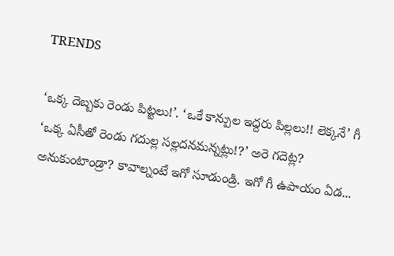TRENDS

‘ఒక్క దెబ్బకు రెండు పిట్టలు!’. ‘ఒకే కాన్పుల ఇద్దరు పిల్లలు!! లెక్కనే’ గీ ‘ఒక్క ఏసీతో రెండు గదుల్ల సల్లదనమన్నట్లు!?’ అరె గదెట్ల? అనుకుంటాండ్రా? కావాల్నంటే ఇగో సూడుండ్రి. ఇగో గీ ఉపాయం ఏడ...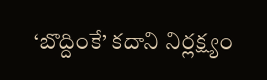‘బొద్దింకే’ కదాని నిర్లక్ష్యం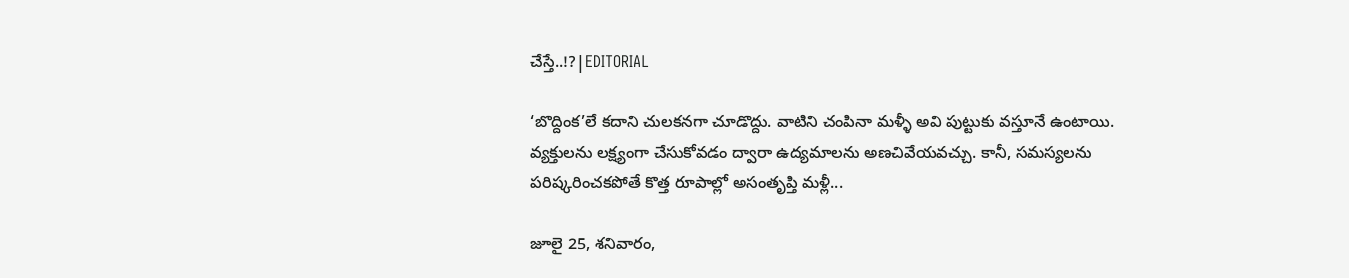చేస్తే..!?|EDITORIAL

‘బొద్దింక’లే కదాని చులకనగా చూడొద్దు. వాటిని చంపినా మళ్ళీ అవి పుట్టుకు వస్తూనే ఉంటాయి. వ్యక్తులను లక్ష్యంగా చేసుకోవడం ద్వారా ఉద్యమాలను అణచివేయవచ్చు. కానీ, సమస్యలను పరిష్కరించకపోతే కొత్త రూపాల్లో అసంతృప్తి మళ్లీ...

జూలై 25, శనివారం,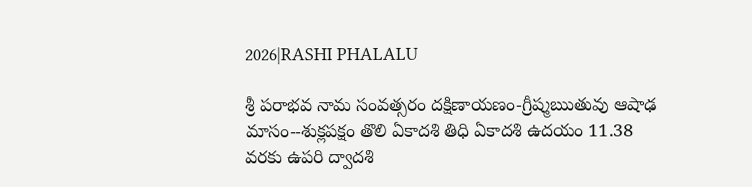2026|RASHI PHALALU

శ్రీ పరాభవ నామ సంవత్సరం దక్షిణాయణం-గ్రీష్మఋతువు ఆషాఢ మాసం--శుక్లపక్షం తొలి ఏకాదశి తిధి ఏకాదశి ఉదయం 11.38 వరకు ఉపరి ద్వాదశి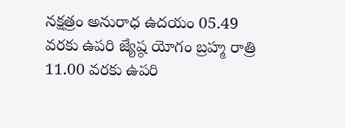నక్షత్రం అనురాధ ఉదయం 05.49 వరకు ఉపరి జ్యేష్ఠ యోగం బ్రహ్మ రాత్రి 11.00 వరకు ఉపరి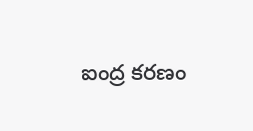ఐంద్ర కరణం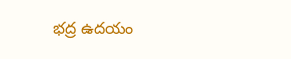భద్ర ఉదయం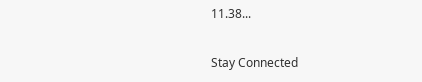11.38...

Stay Connected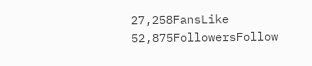27,258FansLike
52,875FollowersFollow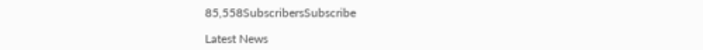85,558SubscribersSubscribe

Latest News